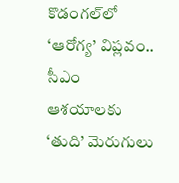కొడంగల్‌లో ‘ఆరోగ్య’ విప్లవం.. సీఎం ఆశయాలకు ‘తుది’ మెరుగులు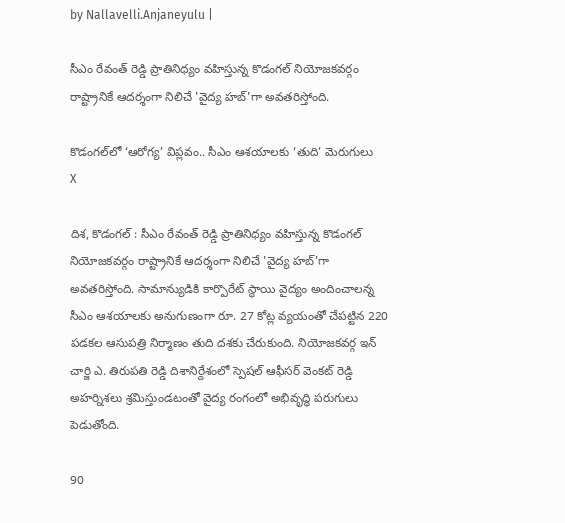by Nallavelli.Anjaneyulu |

సీఎం రేవంత్ రెడ్డి ప్రాతినిధ్యం వహిస్తున్న కొడంగల్ నియోజకవర్గం రాష్ట్రానికే ఆదర్శంగా నిలిచే 'వైద్య హబ్‌'గా అవతరిస్తోంది.

కొడంగల్‌లో ‘ఆరోగ్య’ విప్లవం.. సీఎం ఆశయాలకు ‘తుది’ మెరుగులు
X

దిశ, కొడంగల్ : సీఎం రేవంత్ రెడ్డి ప్రాతినిధ్యం వహిస్తున్న కొడంగల్ నియోజకవర్గం రాష్ట్రానికే ఆదర్శంగా నిలిచే 'వైద్య హబ్‌'గా అవతరిస్తోంది. సామాన్యుడికి కార్పొరేట్ స్థాయి వైద్యం అందించాలన్న సీఎం ఆశయాలకు అనుగుణంగా రూ. 27 కోట్ల వ్యయంతో చేపట్టిన 220 పడకల ఆసుపత్రి నిర్మాణం తుది దశకు చేరుకుంది. నియోజకవర్గ ఇన్ చార్జి ఎ. తిరుపతి రెడ్డి దిశానిర్దేశంలో స్పెషల్ ఆఫీసర్ వెంకట్ రెడ్డి అహర్నిశలు శ్రమిస్తుండటంతో వైద్య రంగంలో అభివృద్ధి పరుగులు పెడుతోంది.

90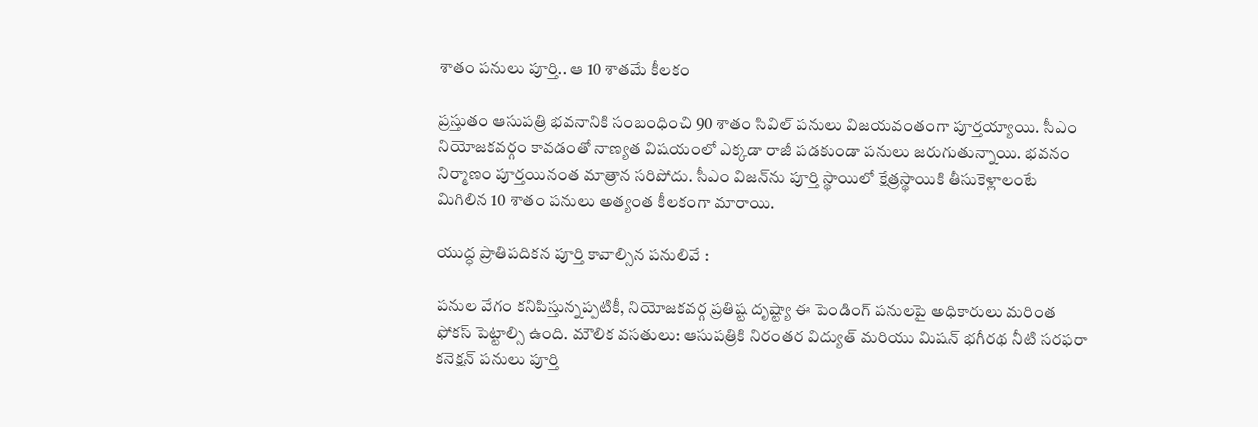శాతం పనులు పూర్తి.. ఆ 10 శాతమే కీలకం

ప్రస్తుతం ఆసుపత్రి భవనానికి సంబంధించి 90 శాతం సివిల్ పనులు విజయవంతంగా పూర్తయ్యాయి. సీఎం నియోజకవర్గం కావడంతో నాణ్యత విషయంలో ఎక్కడా రాజీ పడకుండా పనులు జరుగుతున్నాయి. భవనం నిర్మాణం పూర్తయినంత మాత్రాన సరిపోదు. సీఎం విజన్‌ను పూర్తి స్థాయిలో క్షేత్రస్థాయికి తీసుకెళ్లాలంటే మిగిలిన 10 శాతం పనులు అత్యంత కీలకంగా మారాయి.

యుద్ధ ప్రాతిపదికన పూర్తి కావాల్సిన పనులివే :

పనుల వేగం కనిపిస్తున్నప్పటికీ, నియోజకవర్గ ప్రతిష్ట దృష్ట్యా ఈ పెండింగ్ పనులపై అధికారులు మరింత ఫోకస్ పెట్టాల్సి ఉంది. మౌలిక వసతులు: ఆసుపత్రికి నిరంతర విద్యుత్ మరియు మిషన్ భగీరథ నీటి సరఫరా కనెక్షన్ పనులు పూర్తి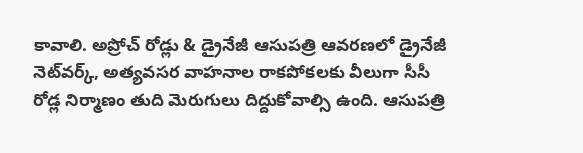కావాలి. అప్రోచ్ రోడ్లు & డ్రైనేజీ ఆసుపత్రి ఆవరణలో డ్రైనేజీ నెట్‌వర్క్‌, అత్యవసర వాహనాల రాకపోకలకు వీలుగా సీసీ రోడ్ల నిర్మాణం తుది మెరుగులు దిద్దుకోవాల్సి ఉంది. ఆసుపత్రి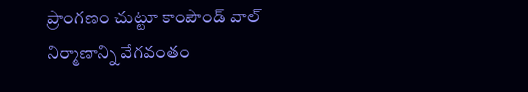ప్రాంగణం చుట్టూ కాంపౌండ్ వాల్ నిర్మాణాన్ని వేగవంతం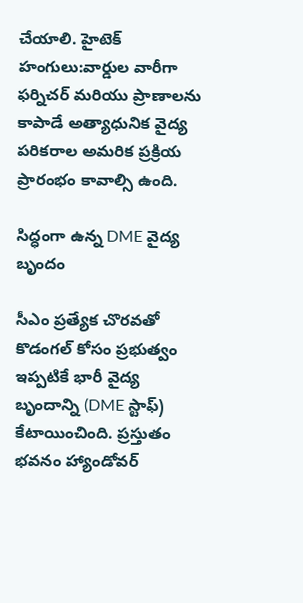చేయాలి. హైటెక్ హంగులు:వార్డుల వారీగా ఫర్నిచర్ మరియు ప్రాణాలను కాపాడే అత్యాధునిక వైద్య పరికరాల అమరిక ప్రక్రియ ప్రారంభం కావాల్సి ఉంది.

సిద్ధంగా ఉన్న DME వైద్య బృందం

సీఎం ప్రత్యేక చొరవతో కొడంగల్ కోసం ప్రభుత్వం ఇప్పటికే భారీ వైద్య బృందాన్ని (DME స్టాఫ్) కేటాయించింది. ప్రస్తుతం భవనం హ్యాండోవర్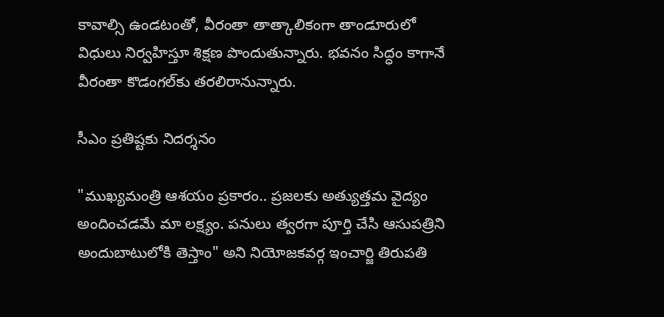కావాల్సి ఉండటంతో, వీరంతా తాత్కాలికంగా తాండూరులో విధులు నిర్వహిస్తూ శిక్షణ పొందుతున్నారు. భవనం సిద్ధం కాగానే వీరంతా కొడంగల్‌కు తరలిరానున్నారు.

సీఎం ప్రతిష్టకు నిదర్శనం

"ముఖ్యమంత్రి ఆశయం ప్రకారం.. ప్రజలకు అత్యుత్తమ వైద్యం అందించడమే మా లక్ష్యం. పనులు త్వరగా పూర్తి చేసి ఆసుపత్రిని అందుబాటులోకి తెస్తాం" అని నియోజకవర్గ ఇంచార్జి తిరుపతి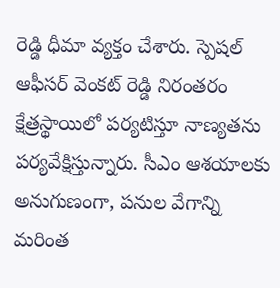రెడ్డి ధీమా వ్యక్తం చేశారు. స్పెషల్ ఆఫీసర్ వెంకట్ రెడ్డి నిరంతరం క్షేత్రస్థాయిలో పర్యటిస్తూ నాణ్యతను పర్యవేక్షిస్తున్నారు. సీఎం ఆశయాలకు అనుగుణంగా, పనుల వేగాన్ని మరింత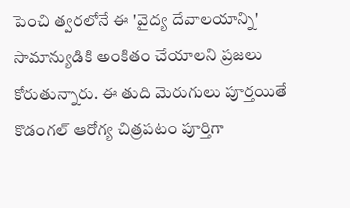పెంచి త్వరలోనే ఈ 'వైద్య దేవాలయాన్ని' సామాన్యుడికి అంకితం చేయాలని ప్రజలు కోరుతున్నారు. ఈ తుది మెరుగులు పూర్తయితే కొడంగల్ ఆరోగ్య చిత్రపటం పూర్తిగా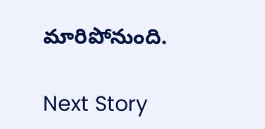మారిపోనుంది.

Next Story